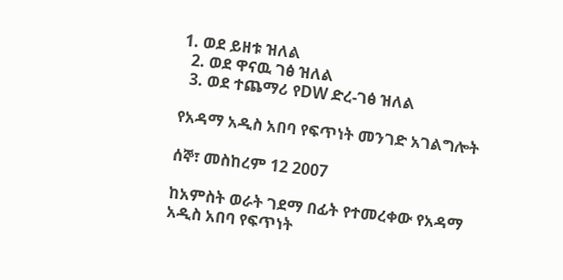1. ወደ ይዘቱ ዝለል
  2. ወደ ዋናዉ ገፅ ዝለል
  3. ወደ ተጨማሪ የDW ድረ-ገፅ ዝለል

የአዳማ አዲስ አበባ የፍጥነት መንገድ አገልግሎት

ሰኞ፣ መስከረም 12 2007

ከአምስት ወራት ገደማ በፊት የተመረቀው የአዳማ አዲስ አበባ የፍጥነት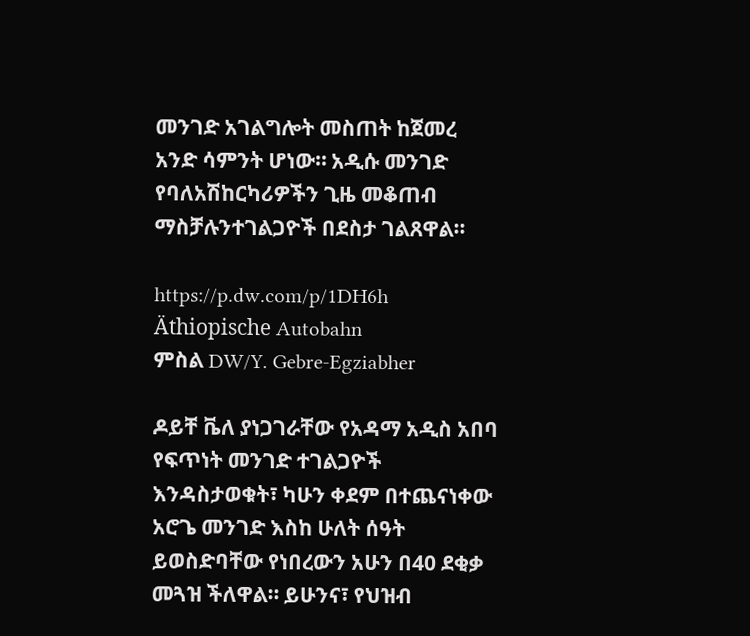መንገድ አገልግሎት መስጠት ከጀመረ አንድ ሳምንት ሆነው። አዲሱ መንገድ የባለአሽከርካሪዎችን ጊዜ መቆጠብ ማስቻሉንተገልጋዮች በደስታ ገልጸዋል።

https://p.dw.com/p/1DH6h
Äthiopische Autobahn
ምስል DW/Y. Gebre-Egziabher

ዶይቸ ቬለ ያነጋገራቸው የአዳማ አዲስ አበባ የፍጥነት መንገድ ተገልጋዮች እንዳስታወቁት፣ ካሁን ቀደም በተጨናነቀው አሮጌ መንገድ እስከ ሁለት ሰዓት ይወስድባቸው የነበረውን አሁን በ40 ደቂቃ መጓዝ ችለዋል። ይሁንና፣ የህዝብ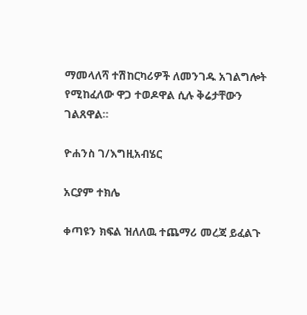ማመላለሻ ተሽከርካሪዎች ለመንገዱ አገልግሎት የሚከፈለው ዋጋ ተወዶዋል ሲሉ ቅሬታቸውን ገልጸዋል።

ዮሐንስ ገ/እግዚአብሄር

አርያም ተክሌ

ቀጣዩን ክፍል ዝለለዉ ተጨማሪ መረጃ ይፈልጉ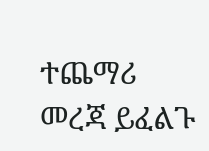ተጨማሪ መረጃ ይፈልጉ